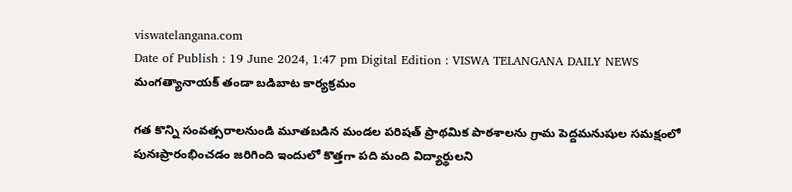viswatelangana.com
Date of Publish : 19 June 2024, 1:47 pm Digital Edition : VISWA TELANGANA DAILY NEWS
మంగత్యానాయక్ తండా బడిబాట కార్యక్రమం

గత కొన్ని సంవత్సరాలనుండి మూతబడిన మండల పరిషత్ ప్రాథమిక పాఠశాలను గ్రామ పెద్దమనుషుల సమక్షంలో పునఃప్రారంభించడం జరిగింది ఇందులో కొత్తగా పది మంది విద్యార్థులని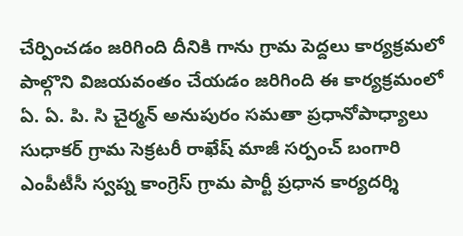చేర్పించడం జరిగింది దీనికి గాను గ్రామ పెద్దలు కార్యక్రమలో పాల్గొని విజయవంతం చేయడం జరిగింది ఈ కార్యక్రమంలో ఏ. ఏ. పి. సి చైర్మన్ అనుపురం సమతా ప్రధానోపాధ్యాలు సుధాకర్ గ్రామ సెక్రటరీ రాఖేష్ మాజీ సర్పంచ్ బంగారి ఎంపీటీసీ స్వప్న కాంగ్రెస్ గ్రామ పార్టీ ప్రధాన కార్యదర్శి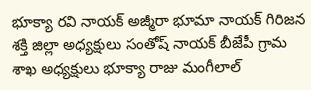భూక్యా రవి నాయక్ అజ్మీరా భూమా నాయక్ గిరిజన శక్తి జిల్లా అధ్యక్షులు సంతోష్ నాయక్ బీజేపీ గ్రామ శాఖ అధ్యక్షులు భూక్యా రాజు మంగీలాల్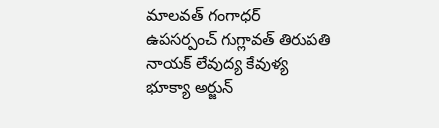మాలవత్ గంగాధర్ ఉపసర్పంచ్ గుగ్లావత్ తిరుపతి నాయక్ లేవుద్య కేవుళ్య భూక్యా అర్జున్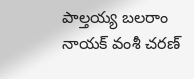పాల్తయ్య బలరాం నాయక్ వంశీ చరణ్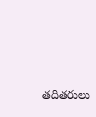తదితరులు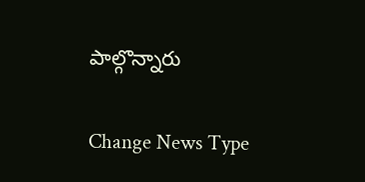పాల్గొన్నారు

Change News Type